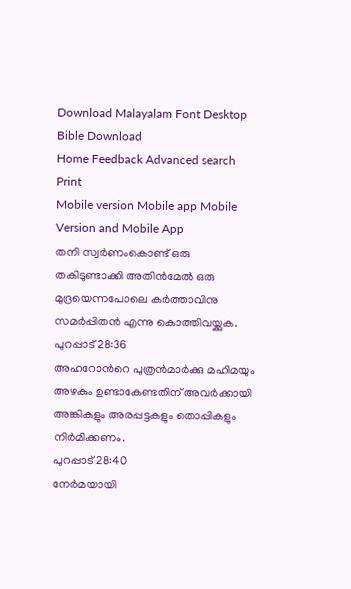Download Malayalam Font Desktop Bible Download
Home Feedback Advanced search Print
Mobile version Mobile app Mobile Version and Mobile App
തനി സ്വര്‍ണംകൊണ്ട് ഒരു തകിടുണ്ടാക്കി അതിന്‍മേല്‍ ഒരു മുദ്രയെന്നപോലെ കര്‍ത്താവിനു സമര്‍പ്പിതന്‍ എന്നു കൊത്തിവയ്ക്കുക.
പുറപ്പാട് 28:36
അഹറോന്‍റെ പുത്രന്‍മാര്‍ക്കു മഹിമയും അഴകും ഉണ്ടാകേണ്ടതിന് അവര്‍ക്കായി അങ്കികളും അരപ്പട്ടകളും തൊപ്പികളും നിര്‍മിക്കണം.
പുറപ്പാട് 28:40
നേര്‍മയായി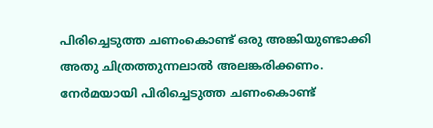പിരിച്ചെടുത്ത ചണംകൊണ്ട് ഒരു അങ്കിയുണ്ടാക്കി അതു ചിത്രത്തുന്നലാല്‍ അലങ്കരിക്കണം. നേര്‍മയായി പിരിച്ചെടുത്ത ചണംകൊണ്ട്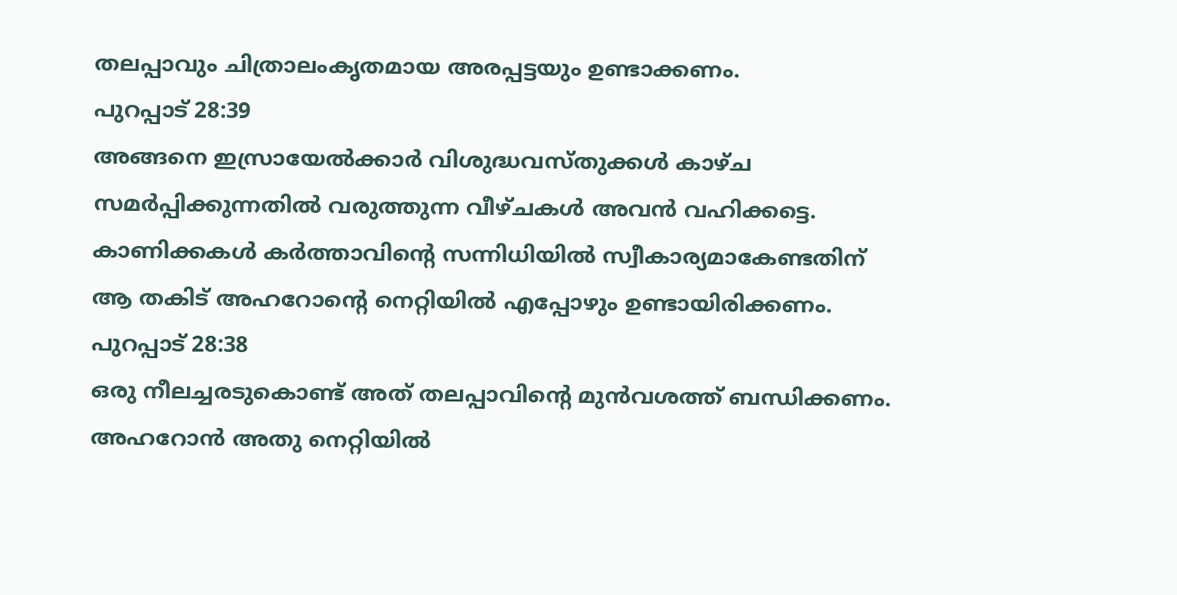തലപ്പാവും ചിത്രാലംകൃതമായ അരപ്പട്ടയും ഉണ്ടാക്കണം.
പുറപ്പാട് 28:39
അങ്ങനെ ഇസ്രായേല്‍ക്കാര്‍ വിശുദ്ധവസ്തുക്കള്‍ കാഴ്ച സമര്‍പ്പിക്കുന്നതില്‍ വരുത്തുന്ന വീഴ്ചകള്‍ അവന്‍ വഹിക്കട്ടെ. കാണിക്കകള്‍ കര്‍ത്താവിന്‍റെ സന്നിധിയില്‍ സ്വീകാര്യമാകേണ്ടതിന് ആ തകിട് അഹറോന്‍റെ നെറ്റിയില്‍ എപ്പോഴും ഉണ്ടായിരിക്കണം.
പുറപ്പാട് 28:38
ഒരു നീലച്ചരടുകൊണ്ട് അത് തലപ്പാവിന്‍റെ മുന്‍വശത്ത് ബന്ധിക്കണം. അഹറോന്‍ അതു നെറ്റിയില്‍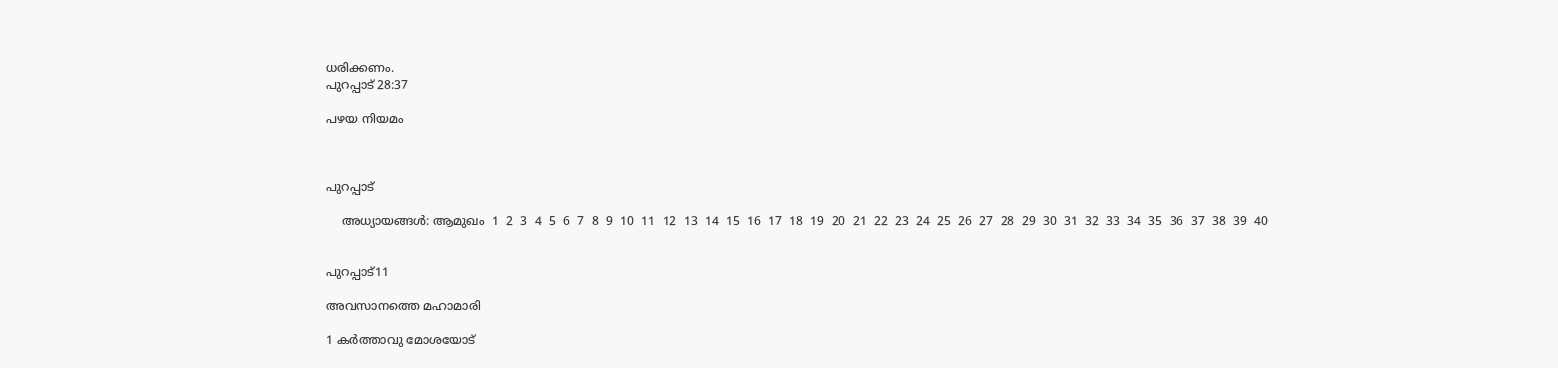ധരിക്കണം.
പുറപ്പാട് 28:37

പഴയ നിയമം



പുറപ്പാട്

    അധ്യായങ്ങള്‍: ആമുഖം  1  2  3  4  5  6  7  8  9  10  11  12  13  14  15  16  17  18  19  20  21  22  23  24  25  26  27  28  29  30  31  32  33  34  35  36  37  38  39  40


പുറപ്പാട്11

അവസാനത്തെ മഹാമാരി

1 കര്‍ത്താവു മോശയോട്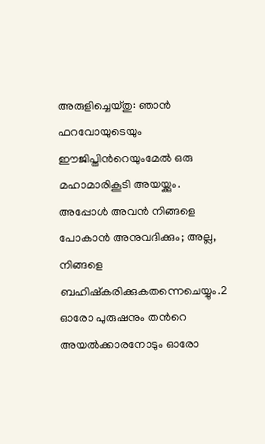അരുളിച്ചെയ്തു: ഞാന്‍ ഫറവോയുടെയും ഈജിപ്തിന്‍റെയുംമേല്‍ ഒരു മഹാമാരികൂടി അയയ്ക്കും. അപ്പോള്‍ അവന്‍ നിങ്ങളെ പോകാന്‍ അനുവദിക്കും; അല്ല, നിങ്ങളെ ബഹിഷ്കരിക്കുകതന്നെചെയ്യും.2 ഓരോ പുരുഷനും തന്‍റെ അയല്‍ക്കാരനോടും ഓരോ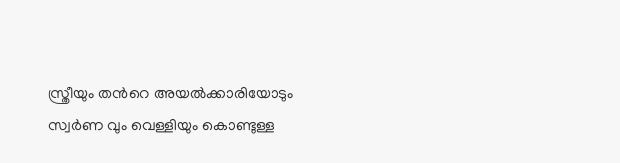സ്ത്രീയും തന്‍റെ അയല്‍ക്കാരിയോടും സ്വര്‍ണ വും വെള്ളിയും കൊണ്ടുള്ള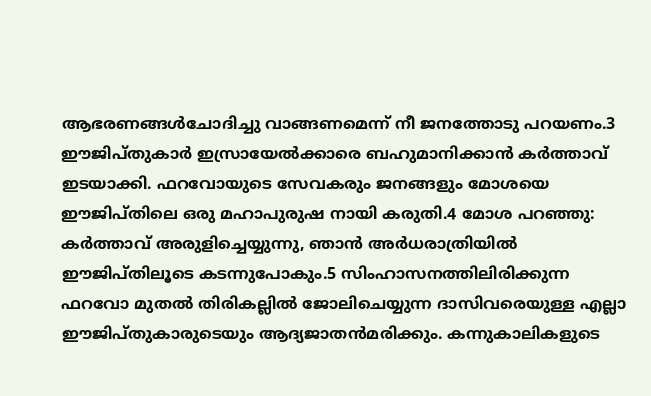ആഭരണങ്ങള്‍ചോദിച്ചു വാങ്ങണമെന്ന് നീ ജനത്തോടു പറയണം.3 ഈജിപ്തുകാര്‍ ഇസ്രായേല്‍ക്കാരെ ബഹുമാനിക്കാന്‍ കര്‍ത്താവ് ഇടയാക്കി. ഫറവോയുടെ സേവകരും ജനങ്ങളും മോശയെ ഈജിപ്തിലെ ഒരു മഹാപുരുഷ നായി കരുതി.4 മോശ പറഞ്ഞു: കര്‍ത്താവ് അരുളിച്ചെയ്യുന്നു, ഞാന്‍ അര്‍ധരാത്രിയില്‍ ഈജിപ്തിലൂടെ കടന്നുപോകും.5 സിംഹാസനത്തിലിരിക്കുന്ന ഫറവോ മുതല്‍ തിരികല്ലില്‍ ജോലിചെയ്യുന്ന ദാസിവരെയുള്ള എല്ലാ ഈജിപ്തുകാരുടെയും ആദ്യജാതന്‍മരിക്കും. കന്നുകാലികളുടെ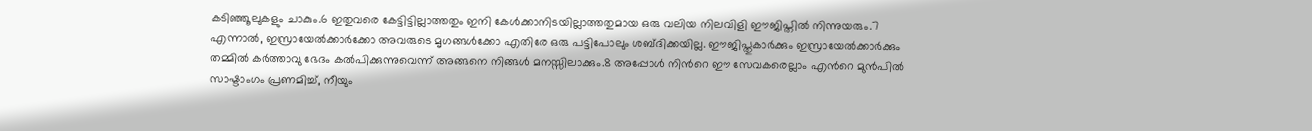കടിഞ്ഞൂലുകളും ചാകും.6 ഇതുവരെ കേട്ടിട്ടില്ലാത്തതും ഇനി കേള്‍ക്കാനിടയില്ലാത്തതുമായ ഒരു വലിയ നിലവിളി ഈജിപ്തില്‍ നിന്നുയരും.7 എന്നാല്‍, ഇസ്രായേല്‍ക്കാര്‍ക്കോ അവരുടെ മൃഗങ്ങള്‍ക്കോ എതിരേ ഒരു പട്ടിപോലും ശബ്ദിക്കയില്ല. ഈജിപ്തുകാര്‍ക്കും ഇസ്രായേല്‍ക്കാര്‍ക്കും തമ്മില്‍ കര്‍ത്താവു ഭേദം കല്‍പിക്കുന്നുവെന്ന് അങ്ങനെ നിങ്ങള്‍ മനസ്സിലാക്കും.8 അപ്പോള്‍ നിന്‍റെ ഈ സേവകരെല്ലാം എന്‍റെ മുന്‍പില്‍ സാഷ്ടാംഗം പ്രണമിച്ച്, നീയും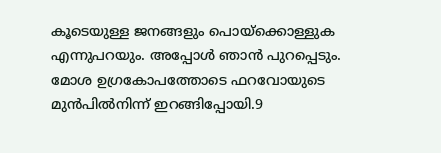കൂടെയുള്ള ജനങ്ങളും പൊയ്ക്കൊള്ളുക എന്നുപറയും. അപ്പോള്‍ ഞാന്‍ പുറപ്പെടും. മോശ ഉഗ്രകോപത്തോടെ ഫറവോയുടെ മുന്‍പില്‍നിന്ന് ഇറങ്ങിപ്പോയി.9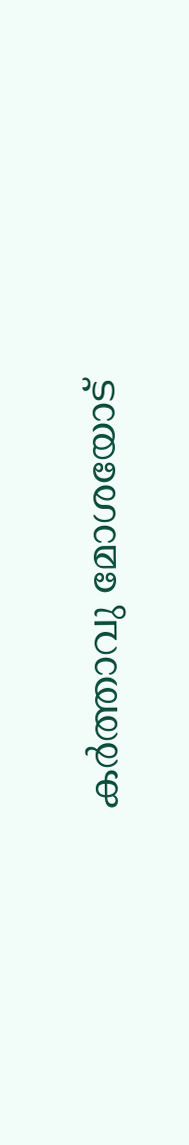കര്‍ത്താവു മോശയോട്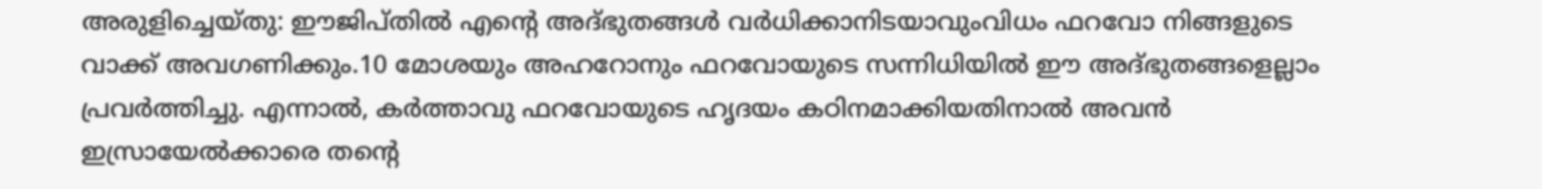അരുളിച്ചെയ്തു: ഈജിപ്തില്‍ എന്‍റെ അദ്ഭുതങ്ങള്‍ വര്‍ധിക്കാനിടയാവുംവിധം ഫറവോ നിങ്ങളുടെ വാക്ക് അവഗണിക്കും.10 മോശയും അഹറോനും ഫറവോയുടെ സന്നിധിയില്‍ ഈ അദ്ഭുതങ്ങളെല്ലാം പ്രവര്‍ത്തിച്ചു. എന്നാല്‍, കര്‍ത്താവു ഫറവോയുടെ ഹൃദയം കഠിനമാക്കിയതിനാല്‍ അവന്‍ ഇസ്രായേല്‍ക്കാരെ തന്‍റെ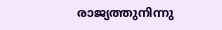രാജ്യത്തുനിന്നു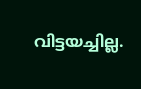വിട്ടയച്ചില്ല.